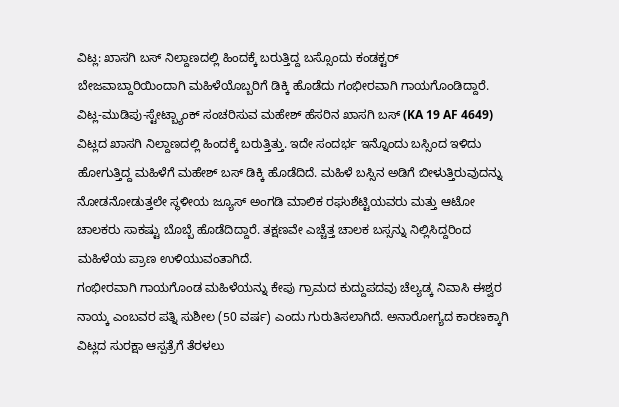ವಿಟ್ಲ: ಖಾಸಗಿ ಬಸ್ ನಿಲ್ದಾಣದಲ್ಲಿ ಹಿಂದಕ್ಕೆ ಬರುತ್ತಿದ್ದ ಬಸ್ಸೊಂದು ಕಂಡಕ್ಟರ್ ಬೇಜವಾಬ್ದಾರಿಯಿಂದಾಗಿ ಮಹಿಳೆಯೊಬ್ಬರಿಗೆ ಡಿಕ್ಕಿ ಹೊಡೆದು ಗಂಭೀರವಾಗಿ ಗಾಯಗೊಂಡಿದ್ದಾರೆ.
ವಿಟ್ಲ-ಮುಡಿಪು-ಸ್ಟೇಟ್ಬ್ಯಾಂಕ್ ಸಂಚರಿಸುವ ಮಹೇಶ್ ಹೆಸರಿನ ಖಾಸಗಿ ಬಸ್ (KA 19 AF 4649) ವಿಟ್ಲದ ಖಾಸಗಿ ನಿಲ್ದಾಣದಲ್ಲಿ ಹಿಂದಕ್ಕೆ ಬರುತ್ತಿತ್ತು. ಇದೇ ಸಂದರ್ಭ ಇನ್ನೊಂದು ಬಸ್ಸಿಂದ ಇಳಿದು ಹೋಗುತ್ತಿದ್ದ ಮಹಿಳೆಗೆ ಮಹೇಶ್ ಬಸ್ ಡಿಕ್ಕಿ ಹೊಡೆದಿದೆ. ಮಹಿಳೆ ಬಸ್ಸಿನ ಅಡಿಗೆ ಬೀಳುತ್ತಿರುವುದನ್ನು ನೋಡನೋಡುತ್ತಲೇ ಸ್ಥಳೀಯ ಜ್ಯೂಸ್ ಅಂಗಡಿ ಮಾಲಿಕ ರಘುಶೆಟ್ಟಿಯವರು ಮತ್ತು ಆಟೋ ಚಾಲಕರು ಸಾಕಷ್ಟು ಬೊಬ್ಬೆ ಹೊಡೆದಿದ್ದಾರೆ. ತಕ್ಷಣವೇ ಎಚ್ಚೆತ್ತ ಚಾಲಕ ಬಸ್ಸನ್ನು ನಿಲ್ಲಿಸಿದ್ದರಿಂದ ಮಹಿಳೆಯ ಪ್ರಾಣ ಉಳಿಯುವಂತಾಗಿದೆ.
ಗಂಭೀರವಾಗಿ ಗಾಯಗೊಂಡ ಮಹಿಳೆಯನ್ನು ಕೇಪು ಗ್ರಾಮದ ಕುದ್ದುಪದವು ಚೆಲ್ಯಡ್ಕ ನಿವಾಸಿ ಈಶ್ವರ ನಾಯ್ಕ ಎಂಬವರ ಪತ್ನಿ ಸುಶೀಲ (50 ವರ್ಷ) ಎಂದು ಗುರುತಿಸಲಾಗಿದೆ. ಅನಾರೋಗ್ಯದ ಕಾರಣಕ್ಕಾಗಿ ವಿಟ್ಲದ ಸುರಕ್ಷಾ ಆಸ್ಪತ್ರೆಗೆ ತೆರಳಲು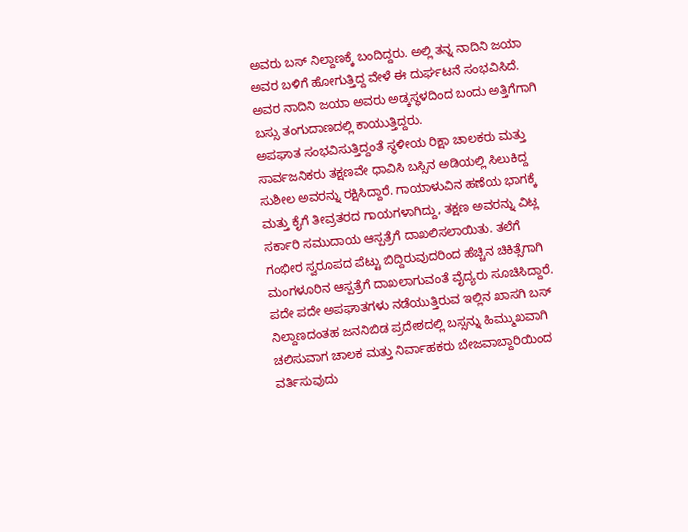ಅವರು ಬಸ್ ನಿಲ್ದಾಣಕ್ಕೆ ಬಂದಿದ್ದರು. ಅಲ್ಲಿ ತನ್ನ ನಾದಿನಿ ಜಯಾ ಅವರ ಬಳಿಗೆ ಹೋಗುತ್ತಿದ್ದ ವೇಳೆ ಈ ದುರ್ಘಟನೆ ಸಂಭವಿಸಿದೆ. ಅವರ ನಾದಿನಿ ಜಯಾ ಅವರು ಅಡ್ಕಸ್ಥಳದಿಂದ ಬಂದು ಅತ್ತಿಗೆಗಾಗಿ ಬಸ್ಸು ತಂಗುದಾಣದಲ್ಲಿ ಕಾಯುತ್ತಿದ್ದರು.
ಅಪಘಾತ ಸಂಭವಿಸುತ್ತಿದ್ದಂತೆ ಸ್ಥಳೀಯ ರಿಕ್ಷಾ ಚಾಲಕರು ಮತ್ತು ಸಾರ್ವಜನಿಕರು ತಕ್ಷಣವೇ ಧಾವಿಸಿ ಬಸ್ಸಿನ ಅಡಿಯಲ್ಲಿ ಸಿಲುಕಿದ್ದ ಸುಶೀಲ ಅವರನ್ನು ರಕ್ಷಿಸಿದ್ದಾರೆ. ಗಾಯಾಳುವಿನ ಹಣೆಯ ಭಾಗಕ್ಕೆ ಮತ್ತು ಕೈಗೆ ತೀವ್ರತರದ ಗಾಯಗಳಾಗಿದ್ದು, ತಕ್ಷಣ ಅವರನ್ನು ವಿಟ್ಲ ಸರ್ಕಾರಿ ಸಮುದಾಯ ಆಸ್ಪತ್ರೆಗೆ ದಾಖಲಿಸಲಾಯಿತು. ತಲೆಗೆ ಗಂಭೀರ ಸ್ವರೂಪದ ಪೆಟ್ಟು ಬಿದ್ದಿರುವುದರಿಂದ ಹೆಚ್ಚಿನ ಚಿಕಿತ್ಸೆಗಾಗಿ ಮಂಗಳೂರಿನ ಆಸ್ಪತ್ರೆಗೆ ದಾಖಲಾಗುವಂತೆ ವೈದ್ಯರು ಸೂಚಿಸಿದ್ದಾರೆ. ಪದೇ ಪದೇ ಅಪಘಾತಗಳು ನಡೆಯುತ್ತಿರುವ ಇಲ್ಲಿನ ಖಾಸಗಿ ಬಸ್ ನಿಲ್ದಾಣದಂತಹ ಜನನಿಬಿಡ ಪ್ರದೇಶದಲ್ಲಿ ಬಸ್ಸನ್ನು ಹಿಮ್ಮುಖವಾಗಿ ಚಲಿಸುವಾಗ ಚಾಲಕ ಮತ್ತು ನಿರ್ವಾಹಕರು ಬೇಜವಾಬ್ದಾರಿಯಿಂದ ವರ್ತಿಸುವುದು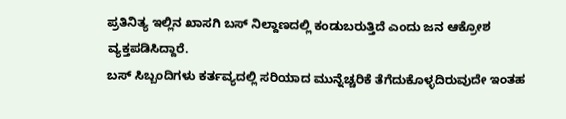ಪ್ರತಿನಿತ್ಯ ಇಲ್ಲಿನ ಖಾಸಗಿ ಬಸ್ ನಿಲ್ದಾಣದಲ್ಲಿ ಕಂಡುಬರುತ್ತಿದೆ ಎಂದು ಜನ ಆಕ್ರೋಶ ವ್ಯಕ್ತಪಡಿಸಿದ್ದಾರೆ.
ಬಸ್ ಸಿಬ್ಬಂದಿಗಳು ಕರ್ತವ್ಯದಲ್ಲಿ ಸರಿಯಾದ ಮುನ್ನೆಚ್ಚರಿಕೆ ತೆಗೆದುಕೊಳ್ಳದಿರುವುದೇ ಇಂತಹ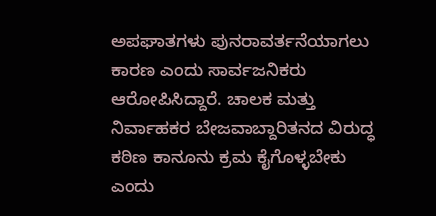ಅಪಘಾತಗಳು ಪುನರಾವರ್ತನೆಯಾಗಲು ಕಾರಣ ಎಂದು ಸಾರ್ವಜನಿಕರು ಆರೋಪಿಸಿದ್ದಾರೆ. ಚಾಲಕ ಮತ್ತು ನಿರ್ವಾಹಕರ ಬೇಜವಾಬ್ದಾರಿತನದ ವಿರುದ್ಧ ಕಠಿಣ ಕಾನೂನು ಕ್ರಮ ಕೈಗೊಳ್ಳಬೇಕು ಎಂದು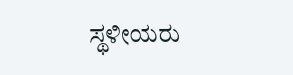ಸ್ಥಳೀಯರು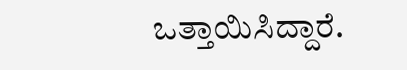ಒತ್ತಾಯಿಸಿದ್ದಾರೆ.